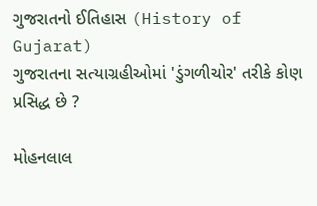ગુજરાતનો ઈતિહાસ (History of Gujarat)
ગુજરાતના સત્યાગ્રહીઓમાં 'ડુંગળીચોર' તરીકે કોણ પ્રસિદ્ધ છે ?

મોહનલાલ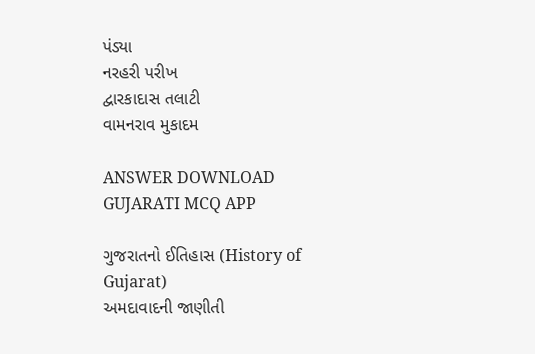પંડ્યા
નરહરી પરીખ
દ્વારકાદાસ તલાટી
વામનરાવ મુકાદમ

ANSWER DOWNLOAD GUJARATI MCQ APP

ગુજરાતનો ઈતિહાસ (History of Gujarat)
અમદાવાદની જાણીતી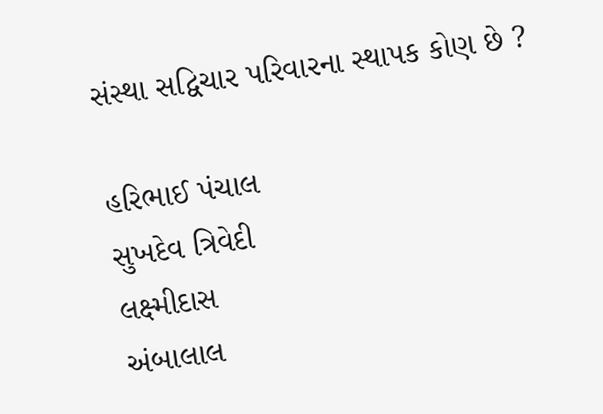સંસ્થા સદ્વિચાર પરિવારના સ્થાપક કોણ છે ?

હરિભાઈ પંચાલ
સુખદેવ ત્રિવેદી
લક્ષ્મીદાસ
અંબાલાલ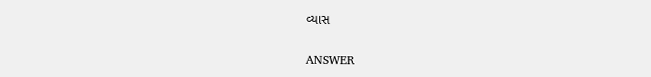વ્યાસ

ANSWER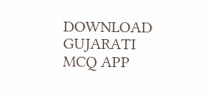DOWNLOAD GUJARATI MCQ APP